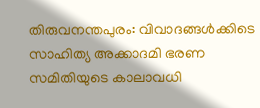തിരുവനന്തപുരം: വിവാദങ്ങൾക്കിടെ സാഹിത്യ അക്കാദമി ഭരണ സമിതിയുടെ കാലാവധി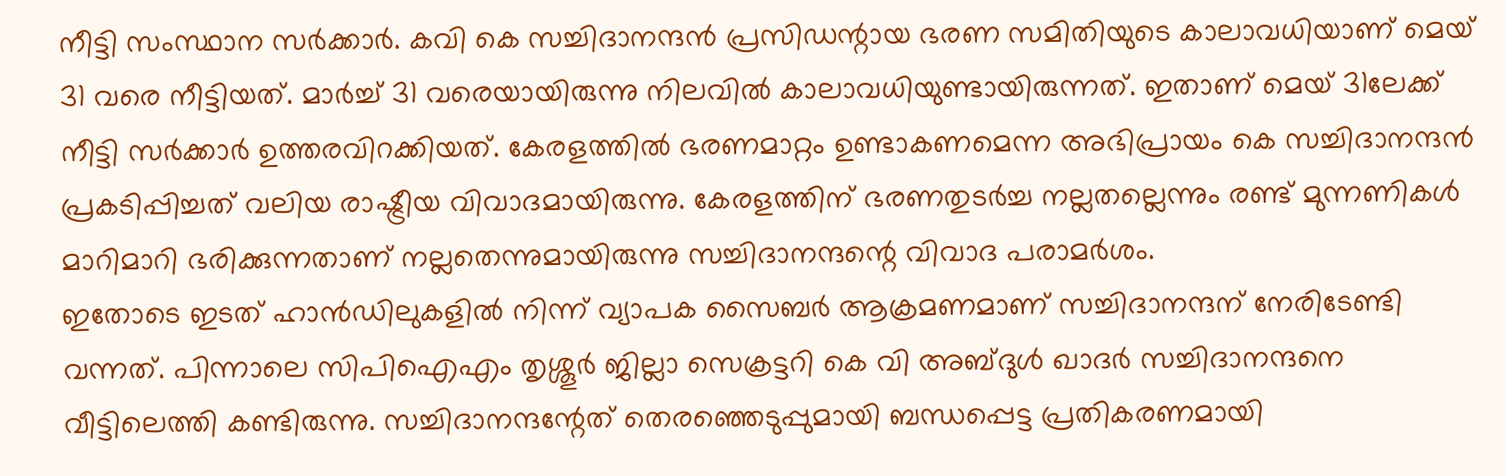നീട്ടി സംസ്ഥാന സർക്കാർ. കവി കെ സച്ചിദാനന്ദൻ പ്രസിഡന്റായ ഭരണ സമിതിയുടെ കാലാവധിയാണ് മെയ് 31 വരെ നീട്ടിയത്. മാർച്ച് 31 വരെയായിരുന്നു നിലവിൽ കാലാവധിയുണ്ടായിരുന്നത്. ഇതാണ് മെയ് 31ലേക്ക് നീട്ടി സർക്കാർ ഉത്തരവിറക്കിയത്. കേരളത്തിൽ ഭരണമാറ്റം ഉണ്ടാകണമെന്ന അഭിപ്രായം കെ സച്ചിദാനന്ദൻ പ്രകടിപ്പിച്ചത് വലിയ രാഷ്ട്രീയ വിവാദമായിരുന്നു. കേരളത്തിന് ഭരണതുടർച്ച നല്ലതല്ലെന്നും രണ്ട് മുന്നണികൾ മാറിമാറി ഭരിക്കുന്നതാണ് നല്ലതെന്നുമായിരുന്നു സച്ചിദാനന്ദന്റെ വിവാദ പരാമർശം.
ഇതോടെ ഇടത് ഹാൻഡിലുകളിൽ നിന്ന് വ്യാപക സൈബർ ആക്രമണമാണ് സച്ചിദാനന്ദന് നേരിടേണ്ടി വന്നത്. പിന്നാലെ സിപിഐഎം തൃശ്ശൂർ ജില്ലാ സെക്രട്ടറി കെ വി അബ്ദുൾ ഖാദർ സച്ചിദാനന്ദനെ വീട്ടിലെത്തി കണ്ടിരുന്നു. സച്ചിദാനന്ദന്റേത് തെരഞ്ഞെടുപ്പുമായി ബന്ധപ്പെട്ട പ്രതികരണമായി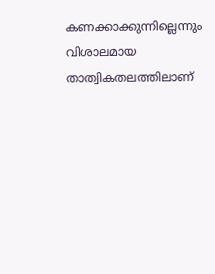കണക്കാക്കുന്നില്ലെന്നും വിശാലമായ താത്വികതലത്തിലാണ്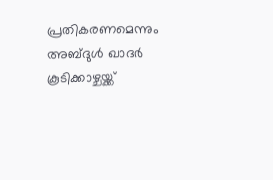പ്രതികരണമെന്നും അബ്ദുൾ ഖാദർ കൂടിക്കാഴ്ചയ്ക്ക്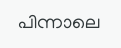പിന്നാലെ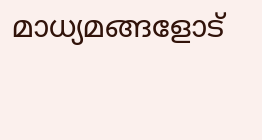മാധ്യമങ്ങളോട്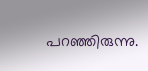പറഞ്ഞിരുന്നു.